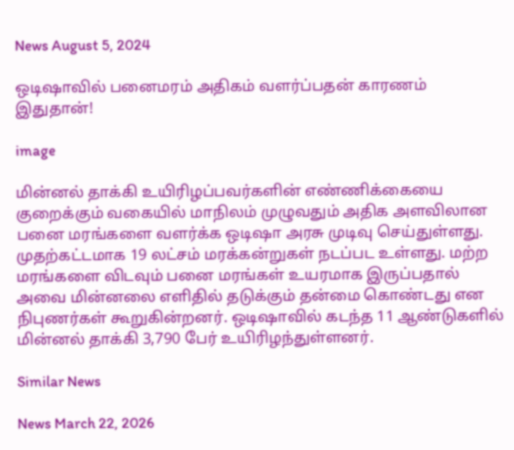News August 5, 2024

ஒடிஷாவில் பனைமரம் அதிகம் வளர்ப்பதன் காரணம் இதுதான்!

image

மின்னல் தாக்கி உயிரிழப்பவர்களின் எண்ணிக்கையை குறைக்கும் வகையில் மாநிலம் முழுவதும் அதிக அளவிலான பனை மரங்களை வளர்க்க ஒடிஷா அரசு முடிவு செய்துள்ளது. முதற்கட்டமாக 19 லட்சம் மரக்கன்றுகள் நடப்பட உள்ளது. மற்ற மரங்களை விடவும் பனை மரங்கள் உயரமாக இருப்பதால் அவை மின்னலை எளிதில் தடுக்கும் தன்மை கொண்டது என நிபுணர்கள் கூறுகின்றனர். ஒடிஷாவில் கடந்த 11 ஆண்டுகளில் மின்னல் தாக்கி 3,790 பேர் உயிரிழந்துள்ளனர்.

Similar News

News March 22, 2026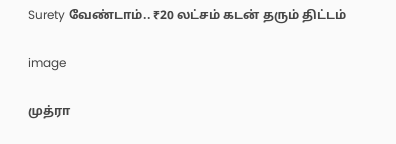Surety வேண்டாம்.. ₹20 லட்சம் கடன் தரும் திட்டம்

image

முத்ரா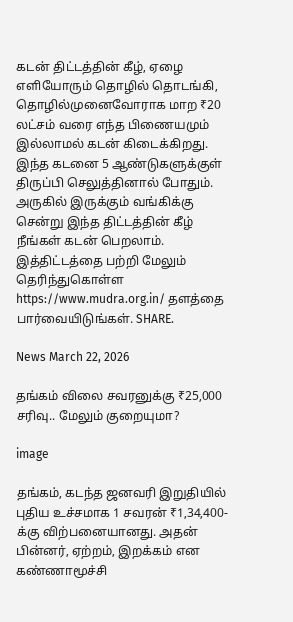கடன் திட்டத்தின் கீழ், ஏழை எளியோரும் தொழில் தொடங்கி, தொழில்முனைவோராக மாற ₹20 லட்சம் வரை எந்த பிணையமும் இல்லாமல் கடன் கிடைக்கிறது. இந்த கடனை 5 ஆண்டுகளுக்குள் திருப்பி செலுத்தினால் போதும். அருகில் இருக்கும் வங்கிக்கு சென்று இந்த திட்டத்தின் கீழ் நீங்கள் கடன் பெறலாம். இத்திட்டத்தை பற்றி மேலும் தெரிந்துகொள்ள https://www.mudra.org.in/ தளத்தை பார்வையிடுங்கள். SHARE.

News March 22, 2026

தங்கம் விலை சவரனுக்கு ₹25,000 சரிவு.. மேலும் குறையுமா?

image

தங்கம், கடந்த ஜனவரி இறுதியில் புதிய உச்சமாக 1 சவரன் ₹1,34,400-க்கு விற்பனையானது. அதன் பின்னர், ஏற்றம், இறக்கம் என கண்ணாமூச்சி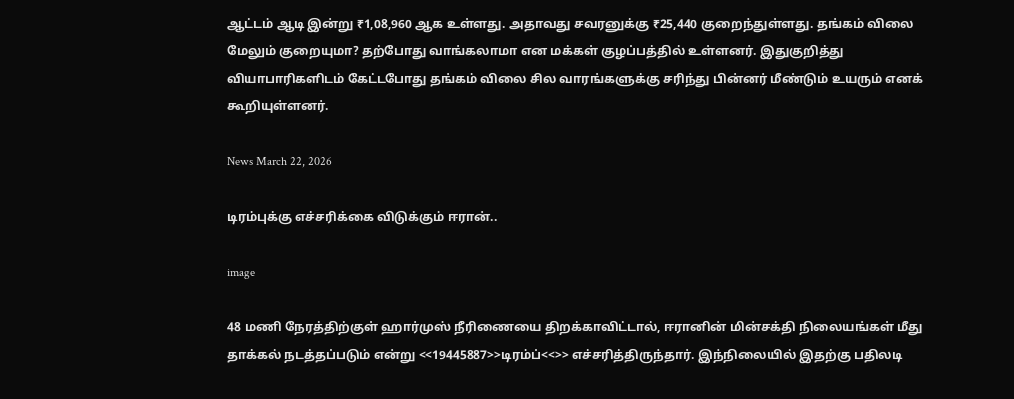ஆட்டம் ஆடி இன்று ₹1,08,960 ஆக உள்ளது. அதாவது சவரனுக்கு ₹25,440 குறைந்துள்ளது. தங்கம் விலை மேலும் குறையுமா? தற்போது வாங்கலாமா என மக்கள் குழப்பத்தில் உள்ளனர். இதுகுறித்து வியாபாரிகளிடம் கேட்டபோது தங்கம் விலை சில வாரங்களுக்கு சரிந்து பின்னர் மீண்டும் உயரும் எனக் கூறியுள்ளனர்.

News March 22, 2026

டிரம்புக்கு எச்சரிக்கை விடுக்கும் ஈரான்..

image

48 மணி நேரத்திற்குள் ஹார்முஸ் நீரிணையை திறக்காவிட்டால், ஈரானின் மின்சக்தி நிலையங்கள் மீது தாக்கல் நடத்தப்படும் என்று <<19445887>>டிரம்ப்<<>> எச்சரித்திருந்தார். இந்நிலையில் இதற்கு பதிலடி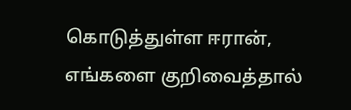கொடுத்துள்ள ஈரான், எங்களை குறிவைத்தால்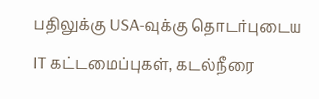பதிலுக்கு USA-வுக்கு தொடர்புடைய IT கட்டமைப்புகள், கடல்நீரை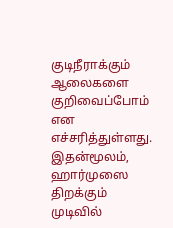குடிநீராக்கும் ஆலைகளை குறிவைப்போம் என எச்சரித்துள்ளது. இதன்மூலம், ஹார்முஸை திறக்கும் முடிவில்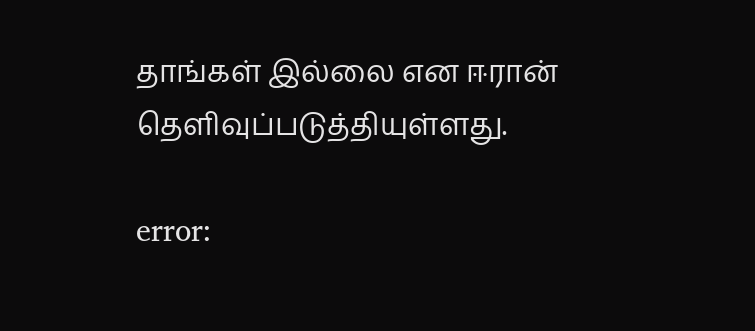தாங்கள் இல்லை என ஈரான் தெளிவுப்படுத்தியுள்ளது.

error: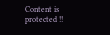Content is protected !!